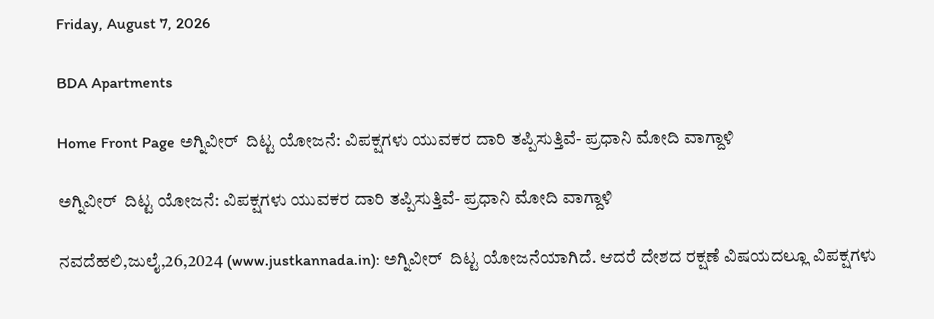Friday, August 7, 2026

BDA Apartments

Home Front Page ಅಗ್ನಿವೀರ್  ದಿಟ್ಟ ಯೋಜನೆ: ವಿಪಕ್ಷಗಳು ಯುವಕರ ದಾರಿ ತಪ್ಪಿಸುತ್ತಿವೆ- ಪ್ರಧಾನಿ ಮೋದಿ ವಾಗ್ದಾಳಿ

ಅಗ್ನಿವೀರ್  ದಿಟ್ಟ ಯೋಜನೆ: ವಿಪಕ್ಷಗಳು ಯುವಕರ ದಾರಿ ತಪ್ಪಿಸುತ್ತಿವೆ- ಪ್ರಧಾನಿ ಮೋದಿ ವಾಗ್ದಾಳಿ

ನವದೆಹಲಿ,ಜುಲೈ,26,2024 (www.justkannada.in): ಅಗ್ನಿವೀರ್  ದಿಟ್ಟ ಯೋಜನೆಯಾಗಿದೆ. ಆದರೆ ದೇಶದ ರಕ್ಷಣೆ ವಿಷಯದಲ್ಲೂ ವಿಪಕ್ಷಗಳು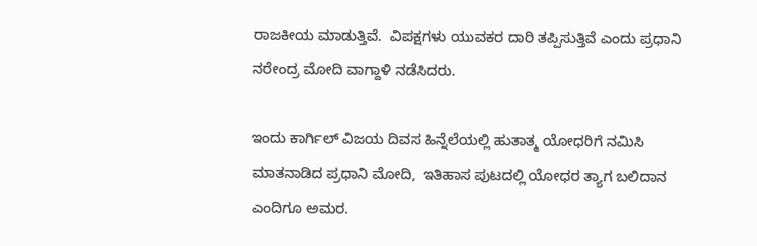ರಾಜಕೀಯ ಮಾಡುತ್ತಿವೆ.  ವಿಪಕ್ಷಗಳು ಯುವಕರ ದಾರಿ ತಪ್ಪಿಸುತ್ತಿವೆ ಎಂದು ಪ್ರಧಾನಿ ನರೇಂದ್ರ ಮೋದಿ ವಾಗ್ದಾಳಿ ನಡೆಸಿದರು.

ಇಂದು ಕಾರ್ಗಿಲ್ ವಿಜಯ ದಿವಸ ಹಿನ್ನೆಲೆಯಲ್ಲಿ ಹುತಾತ್ಮ ಯೋಧರಿಗೆ ನಮಿಸಿ ಮಾತನಾಡಿದ ಪ್ರಧಾನಿ ಮೋದಿ,  ಇತಿಹಾಸ ಪುಟದಲ್ಲಿ ಯೋಧರ ತ್ಯಾಗ ಬಲಿದಾನ ಎಂದಿಗೂ ಅಮರ.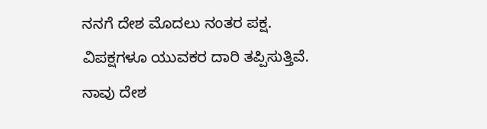ನನಗೆ ದೇಶ ಮೊದಲು ನಂತರ ಪಕ್ಷ.  ವಿಪಕ್ಷಗಳೂ ಯುವಕರ ದಾರಿ ತಪ್ಪಿಸುತ್ತಿವೆ.  ನಾವು ದೇಶ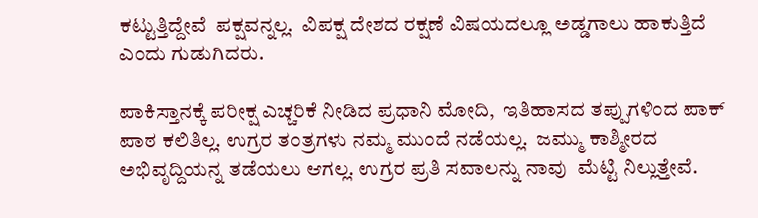ಕಟ್ಟುತ್ತಿದ್ದೇವೆ  ಪಕ್ಷವನ್ನಲ್ಲ.  ವಿಪಕ್ಷ ದೇಶದ ರಕ್ಷಣೆ ವಿಷಯದಲ್ಲೂ ಅಡ್ಡಗಾಲು ಹಾಕುತ್ತಿದೆ ಎಂದು ಗುಡುಗಿದರು.

ಪಾಕಿಸ್ತಾನಕ್ಕೆ ಪರೀಕ್ಷ ಎಚ್ಚರಿಕೆ ನೀಡಿದ ಪ್ರಧಾನಿ ಮೋದಿ,  ಇತಿಹಾಸದ ತಪ್ಪುಗಳಿಂದ ಪಾಕ್ ಪಾಠ ಕಲಿತಿಲ್ಲ. ಉಗ್ರರ ತಂತ್ರಗಳು ನಮ್ಮ ಮುಂದೆ ನಡೆಯಲ್ಲ.  ಜಮ್ಮು ಕಾಶ್ಮೀರದ ಅಭಿವೃದ್ದಿಯನ್ನ ತಡೆಯಲು ಆಗಲ್ಲ. ಉಗ್ರರ ಪ್ರತಿ ಸವಾಲನ್ನು ನಾವು  ಮೆಟ್ಟಿ ನಿಲ್ಲುತ್ತೇವೆ.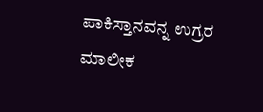ಪಾಕಿಸ್ತಾನವನ್ನ ಉಗ್ರರ ಮಾಲೀಕ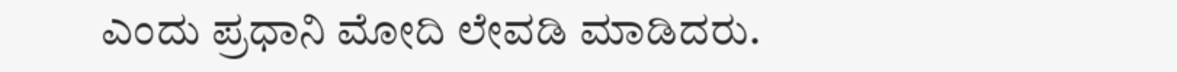ಎಂದು ಪ್ರಧಾನಿ ಮೋದಿ ಲೇವಡಿ ಮಾಡಿದರು.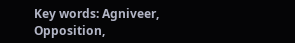Key words: Agniveer, Opposition,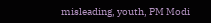misleading, youth, PM Modi